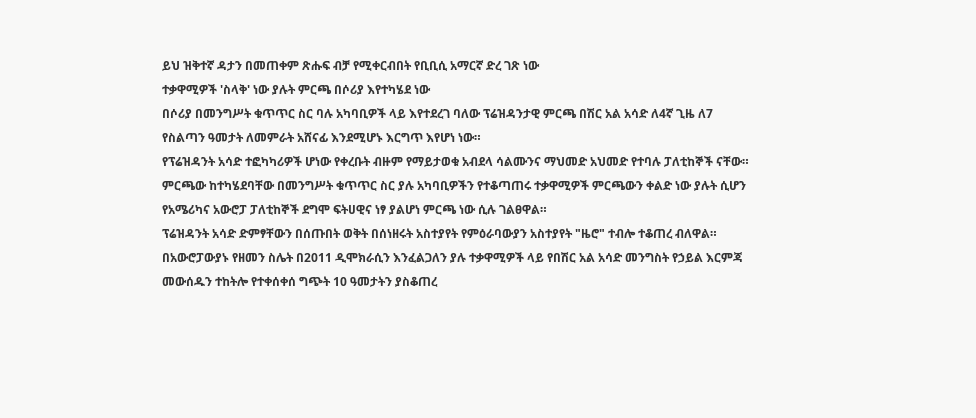ይህ ዝቅተኛ ዳታን በመጠቀም ጽሑፍ ብቻ የሚቀርብበት የቢቢሲ አማርኛ ድረ ገጽ ነው
ተቃዋሚዎች 'ስላቅ' ነው ያሉት ምርጫ በሶሪያ እየተካሄደ ነው
በሶሪያ በመንግሥት ቁጥጥር ስር ባሉ አካባቢዎች ላይ እየተደረገ ባለው ፕሬዝዳንታዊ ምርጫ በሽር አል አሳድ ለ4ኛ ጊዜ ለ7 የስልጣን ዓመታት ለመምራት አሸናፊ እንደሚሆኑ እርግጥ እየሆነ ነው።
የፕሬዝዳንት አሳድ ተፎካካሪዎች ሆነው የቀረቡት ብዙም የማይታወቁ አብደላ ሳልሙንና ማህመድ አህመድ የተባሉ ፓለቲከኞች ናቸው።
ምርጫው ከተካሄደባቸው በመንግሥት ቁጥጥር ስር ያሉ አካባቢዎችን የተቆጣጠሩ ተቃዋሚዎች ምርጫውን ቀልድ ነው ያሉት ሲሆን የአሜሪካና አውሮፓ ፓለቲከኞች ደግሞ ፍትሀዊና ነፃ ያልሆነ ምርጫ ነው ሲሉ ገልፀዋል።
ፕሬዝዳንት አሳድ ድምፃቸውን በሰጡበት ወቅት በሰነዘሩት አስተያየት የምዕራባውያን አስተያየት "ዜሮ" ተብሎ ተቆጠረ ብለዋል።
በአውሮፓውያኑ የዘመን ስሌት በ2011 ዲሞክራሲን እንፈልጋለን ያሉ ተቃዋሚዎች ላይ የበሽር አል አሳድ መንግስት የኃይል እርምጃ መውሰዱን ተከትሎ የተቀሰቀሰ ግጭት 10 ዓመታትን ያስቆጠረ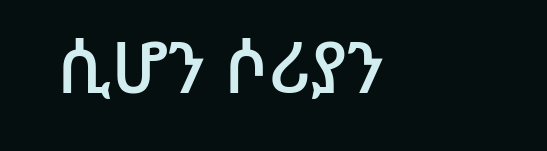ሲሆን ሶሪያን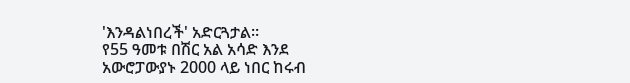'እንዳልነበረች' አድርጓታል።
የ55 ዓመቱ በሽር አል አሳድ እንደ አውሮፓውያኑ 2000 ላይ ነበር ከሩብ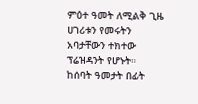ምዕተ ዓመት ለሚልቅ ጊዜ ሀገሪቱን የመሩትን አባታቸውን ተክተው ፕሬዝዳንት የሆኑት።
ከሰባት ዓመታት በፊት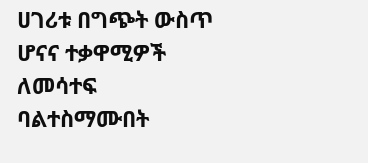ሀገሪቱ በግጭት ውስጥ ሆናና ተቃዋሚዎች ለመሳተፍ ባልተስማሙበት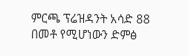ምርጫ ፕሬዝዳንት አሳድ 88 በመቶ የሚሆነውን ድምፅ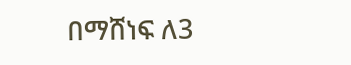በማሸነፍ ለ3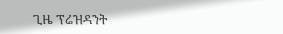ጊዜ ፕሬዝዳንት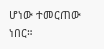ሆነው ተመርጠው ነበር።